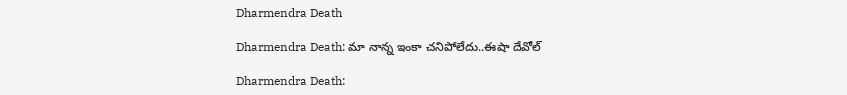Dharmendra Death

Dharmendra Death: మా నాన్న ఇంకా చనిపోలేదు..ఈషా దేవోల్‌

Dharmendra Death: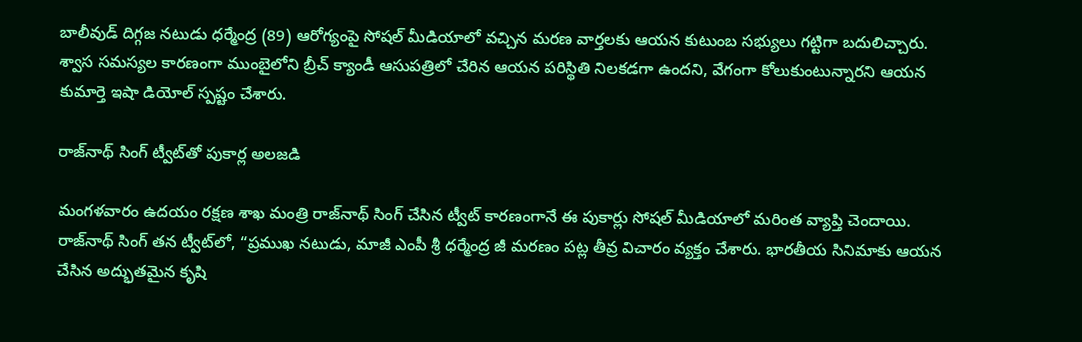బాలీవుడ్ దిగ్గజ నటుడు ధర్మేంద్ర (89) ఆరోగ్యంపై సోషల్ మీడియాలో వచ్చిన మరణ వార్తలకు ఆయన కుటుంబ సభ్యులు గట్టిగా బదులిచ్చారు. శ్వాస సమస్యల కారణంగా ముంబైలోని బ్రీచ్ క్యాండీ ఆసుపత్రిలో చేరిన ఆయన పరిస్థితి నిలకడగా ఉందని, వేగంగా కోలుకుంటున్నారని ఆయన కుమార్తె ఇషా డియోల్ స్పష్టం చేశారు.

రాజ్‌నాథ్ సింగ్ ట్వీట్‌తో పుకార్ల అలజడి

మంగళవారం ఉదయం రక్షణ శాఖ మంత్రి రాజ్‌నాథ్ సింగ్ చేసిన ట్వీట్ కారణంగానే ఈ పుకార్లు సోషల్ మీడియాలో మరింత వ్యాప్తి చెందాయి. రాజ్‌నాథ్ సింగ్ తన ట్వీట్‌లో, “ప్రముఖ నటుడు, మాజీ ఎంపీ శ్రీ ధర్మేంద్ర జీ మరణం పట్ల తీవ్ర విచారం వ్యక్తం చేశారు. భారతీయ సినిమాకు ఆయన చేసిన అద్భుతమైన కృషి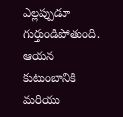ఎల్లప్పుడూ గుర్తుండిపోతుంది. ఆయన కుటుంబానికి మరియు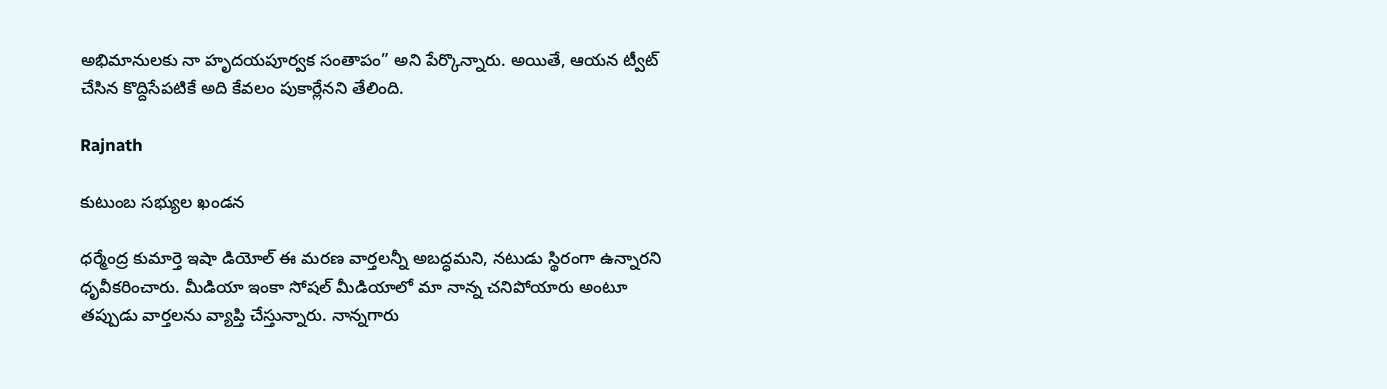అభిమానులకు నా హృదయపూర్వక సంతాపం” అని పేర్కొన్నారు. అయితే, ఆయన ట్వీట్ చేసిన కొద్దిసేపటికే అది కేవలం పుకార్లేనని తేలింది.

Rajnath

కుటుంబ సభ్యుల ఖండన

ధర్మేంద్ర కుమార్తె ఇషా డియోల్ ఈ మరణ వార్తలన్నీ అబద్ధమని, నటుడు స్థిరంగా ఉన్నారని ధృవీకరించారు. మీడియా ఇంకా సోషల్ మీడియాలో మా నాన్న చనిపోయారు అంటూ తప్పుడు వార్తలను వ్యాప్తి చేస్తున్నారు. నాన్నగారు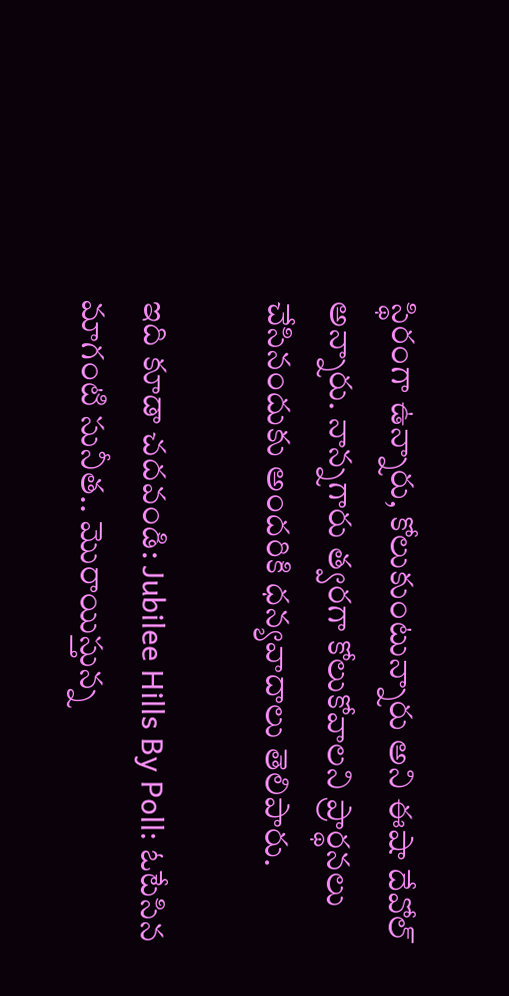స్థిరంగా ఉన్నారు, కోలుకుంటున్నారు అని ఈషా దేవోల్‌ అన్నారు. నాన్నగారు త్వరగా కోలుకోవాలని ప్రార్థనలు చేసినందుకు అందరికి ధన్యవాదాలు తెలిపారు.

ఇది కూడా చదవండి: Jubilee Hills By Poll: ఓటేసిన మాగంటి సునీత.. మొరాయిస్తున్న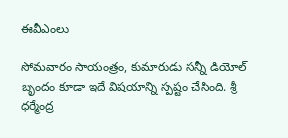ఈవీఎంలు

సోమవారం సాయంత్రం, కుమారుడు సన్నీ డియోల్ బృందం కూడా ఇదే విషయాన్ని స్పష్టం చేసింది. శ్రీ ధర్మేంద్ర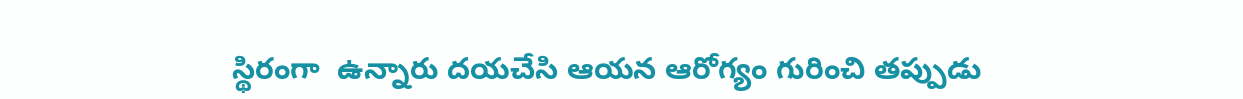స్థిరంగా  ఉన్నారు దయచేసి ఆయన ఆరోగ్యం గురించి తప్పుడు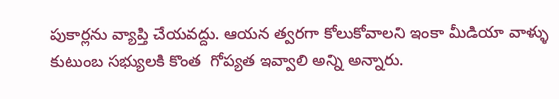పుకార్లను వ్యాప్తి చేయవద్దు. ఆయన త్వరగా కోలుకోవాలని ఇంకా మీడియా వాళ్ళు కుటుంబ సభ్యులకి కొంత  గోప్యత ఇవ్వాలి అన్ని అన్నారు.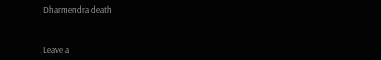Dharmendra death



Leave a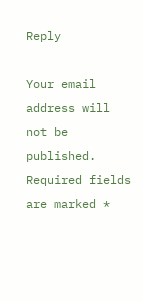Reply

Your email address will not be published. Required fields are marked *